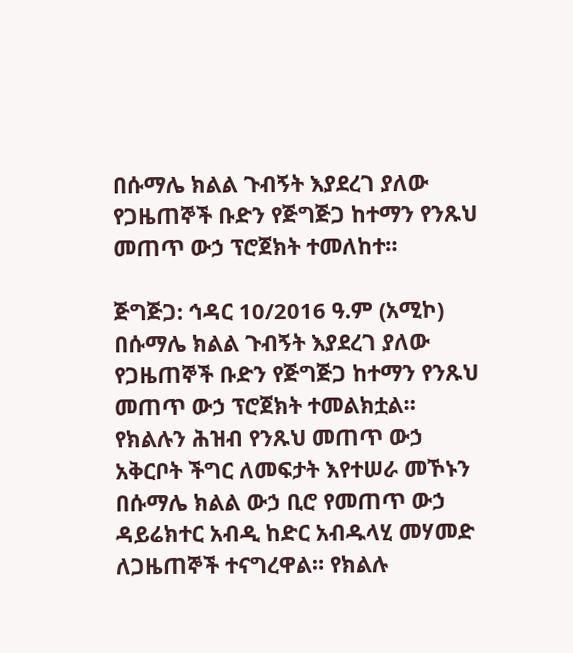በሱማሌ ክልል ጉብኝት እያደረገ ያለው የጋዜጠኞች ቡድን የጅግጅጋ ከተማን የንጹህ መጠጥ ውኃ ፕሮጀክት ተመለከተ።

ጅግጅጋ: ኅዳር 10/2016 ዓ.ም (አሚኮ) በሱማሌ ክልል ጉብኝት እያደረገ ያለው የጋዜጠኞች ቡድን የጅግጅጋ ከተማን የንጹህ መጠጥ ውኃ ፕሮጀክት ተመልክቷል። የክልሉን ሕዝብ የንጹህ መጠጥ ውኃ አቅርቦት ችግር ለመፍታት እየተሠራ መኾኑን በሱማሌ ክልል ውኃ ቢሮ የመጠጥ ውኃ ዳይሬክተር አብዲ ከድር አብዱላሂ መሃመድ ለጋዜጠኞች ተናግረዋል። የክልሉ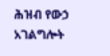ሕዝብ የውኃ አገልግሎት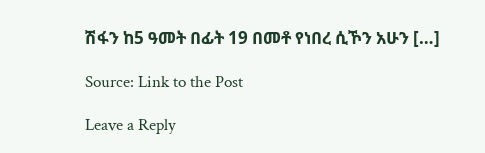ሽፋን ከ5 ዓመት በፊት 19 በመቶ የነበረ ሲኾን አሁን […]

Source: Link to the Post

Leave a Reply